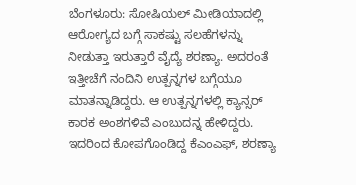ಬೆಂಗಳೂರು: ಸೋಷಿಯಲ್ ಮೀಡಿಯಾದಲ್ಲಿ ಆರೋಗ್ಯದ ಬಗ್ಗೆ ಸಾಕಷ್ಟು ಸಲಹೆಗಳನ್ನು ನೀಡುತ್ತಾ ಇರುತ್ತಾರೆ ವೈದ್ಯೆ ಶರಣ್ಯಾ. ಅದರಂತೆ ಇತ್ತೀಚೆಗೆ ನಂದಿನಿ ಉತ್ಪನ್ನಗಳ ಬಗ್ಗೆಯೂ ಮಾತನ್ನಾಡಿದ್ದರು. ಆ ಉತ್ಪನ್ನಗಳಲ್ಲಿ ಕ್ಯಾನ್ಸರ್ ಕಾರಕ ಅಂಶಗಳಿವೆ ಎಂಬುದನ್ನ ಹೇಳಿದ್ದರು. ಇದರಿಂದ ಕೋಪಗೊಂಡಿದ್ದ ಕೆಎಂಎಫ್, ಶರಣ್ಯಾ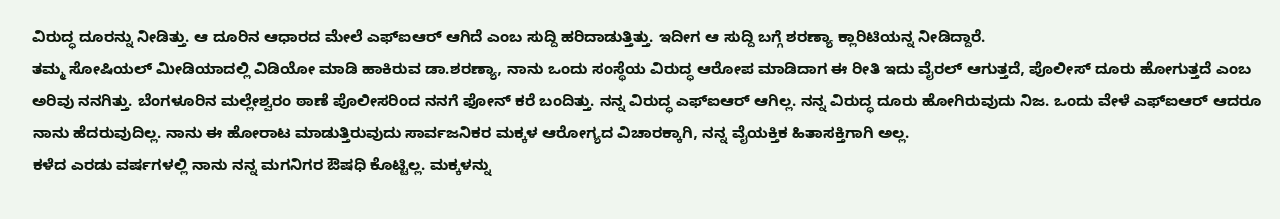ವಿರುದ್ಧ ದೂರನ್ನು ನೀಡಿತ್ತು. ಆ ದೂರಿನ ಆಧಾರದ ಮೇಲೆ ಎಫ್ಐಆರ್ ಆಗಿದೆ ಎಂಬ ಸುದ್ದಿ ಹರಿದಾಡುತ್ತಿತ್ತು. ಇದೀಗ ಆ ಸುದ್ದಿ ಬಗ್ಗೆ ಶರಣ್ಯಾ ಕ್ಲಾರಿಟಿಯನ್ನ ನೀಡಿದ್ದಾರೆ.
ತಮ್ಮ ಸೋಷಿಯಲ್ ಮೀಡಿಯಾದಲ್ಲಿ ವಿಡಿಯೋ ಮಾಡಿ ಹಾಕಿರುವ ಡಾ.ಶರಣ್ಯಾ, ನಾನು ಒಂದು ಸಂಸ್ಥೆಯ ವಿರುದ್ಧ ಆರೋಪ ಮಾಡಿದಾಗ ಈ ರೀತಿ ಇದು ವೈರಲ್ ಆಗುತ್ತದೆ, ಪೊಲೀಸ್ ದೂರು ಹೋಗುತ್ತದೆ ಎಂಬ ಅರಿವು ನನಗಿತ್ತು. ಬೆಂಗಳೂರಿನ ಮಲ್ಲೇಶ್ವರಂ ಠಾಣೆ ಪೊಲೀಸರಿಂದ ನನಗೆ ಫೋನ್ ಕರೆ ಬಂದಿತ್ತು. ನನ್ನ ವಿರುದ್ಧ ಎಫ್ಐಆರ್ ಆಗಿಲ್ಲ. ನನ್ನ ವಿರುದ್ಧ ದೂರು ಹೋಗಿರುವುದು ನಿಜ. ಒಂದು ವೇಳೆ ಎಫ್ಐಆರ್ ಆದರೂ ನಾನು ಹೆದರುವುದಿಲ್ಲ. ನಾನು ಈ ಹೋರಾಟ ಮಾಡುತ್ತಿರುವುದು ಸಾರ್ವಜನಿಕರ ಮಕ್ಕಳ ಆರೋಗ್ಯದ ವಿಚಾರಕ್ಕಾಗಿ, ನನ್ನ ವೈಯಕ್ತಿಕ ಹಿತಾಸಕ್ತಿಗಾಗಿ ಅಲ್ಲ.
ಕಳೆದ ಎರಡು ವರ್ಷಗಳಲ್ಲಿ ನಾನು ನನ್ನ ಮಗನಿಗರ ಔಷಧಿ ಕೊಟ್ಟಿಲ್ಲ. ಮಕ್ಕಳನ್ನು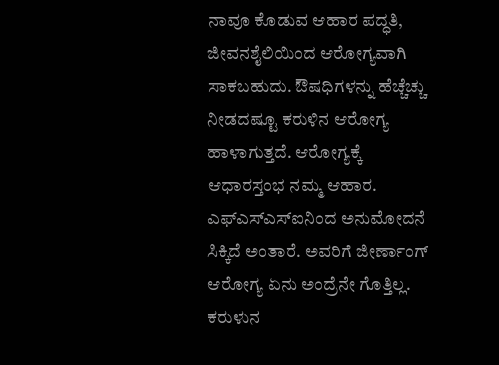ನಾವೂ ಕೊಡುವ ಆಹಾರ ಪದ್ಧತಿ, ಜೀವನಶೈಲಿಯಿಂದ ಆರೋಗ್ಯವಾಗಿ ಸಾಕಬಹುದು. ಔಷಧಿಗಳನ್ನು ಹೆಚ್ಚೆಚ್ಚು ನೀಡದಷ್ಟೂ ಕರುಳಿನ ಆರೋಗ್ಯ ಹಾಳಾಗುತ್ತದೆ. ಆರೋಗ್ಯಕ್ಕೆ ಆಧಾರಸ್ತಂಭ ನಮ್ಮ ಆಹಾರ. ಎಫ್ಎಸ್ಎಸ್ಐನಿಂದ ಅನುಮೋದನೆ ಸಿಕ್ಕಿದೆ ಅಂತಾರೆ. ಅವರಿಗೆ ಜೀರ್ಣಾಂಗ್ ಆರೋಗ್ಯ ಏನು ಅಂದ್ರೆನೇ ಗೊತ್ತಿಲ್ಲ. ಕರುಳುನ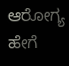ಆರೋಗ್ಯ ಹೇಗೆ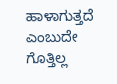ಹಾಳಾಗುತ್ತದೆ ಎಂಬುದೇ ಗೊತ್ತಿಲ್ಲ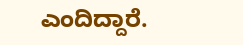ಎಂದಿದ್ದಾರೆ.